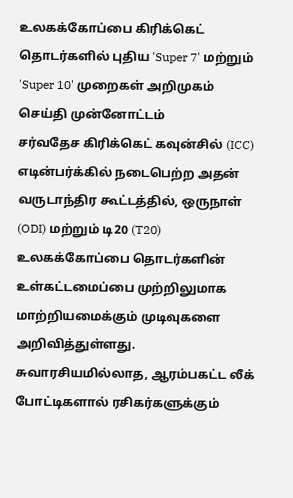உலகக்கோப்பை கிரிக்கெட் தொடர்களில் புதிய 'Super 7' மற்றும் 'Super 10' முறைகள் அறிமுகம்
செய்தி முன்னோட்டம்
சர்வதேச கிரிக்கெட் கவுன்சில் (ICC) எடின்பர்க்கில் நடைபெற்ற அதன் வருடாந்திர கூட்டத்தில், ஒருநாள் (ODI) மற்றும் டி20 (T20) உலகக்கோப்பை தொடர்களின் உள்கட்டமைப்பை முற்றிலுமாக மாற்றியமைக்கும் முடிவுகளை அறிவித்துள்ளது. சுவாரசியமில்லாத, ஆரம்பகட்ட லீக் போட்டிகளால் ரசிகர்களுக்கும்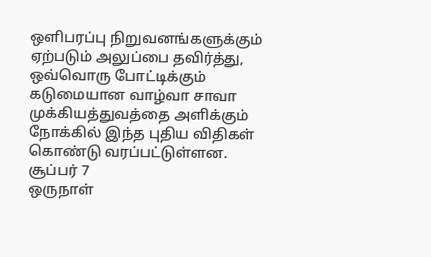ஒளிபரப்பு நிறுவனங்களுக்கும் ஏற்படும் அலுப்பை தவிர்த்து, ஒவ்வொரு போட்டிக்கும் கடுமையான வாழ்வா சாவா முக்கியத்துவத்தை அளிக்கும் நோக்கில் இந்த புதிய விதிகள் கொண்டு வரப்பட்டுள்ளன.
சூப்பர் 7
ஒருநாள்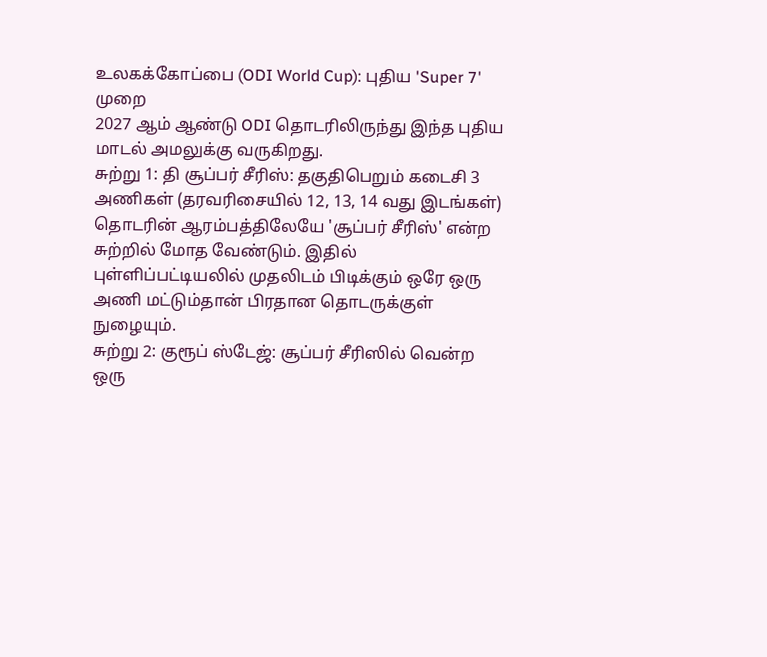உலகக்கோப்பை (ODI World Cup): புதிய 'Super 7' முறை
2027 ஆம் ஆண்டு ODI தொடரிலிருந்து இந்த புதிய மாடல் அமலுக்கு வருகிறது.
சுற்று 1: தி சூப்பர் சீரிஸ்: தகுதிபெறும் கடைசி 3 அணிகள் (தரவரிசையில் 12, 13, 14 வது இடங்கள்) தொடரின் ஆரம்பத்திலேயே 'சூப்பர் சீரிஸ்' என்ற சுற்றில் மோத வேண்டும். இதில் புள்ளிப்பட்டியலில் முதலிடம் பிடிக்கும் ஒரே ஒரு அணி மட்டும்தான் பிரதான தொடருக்குள் நுழையும்.
சுற்று 2: குரூப் ஸ்டேஜ்: சூப்பர் சீரிஸில் வென்ற ஒரு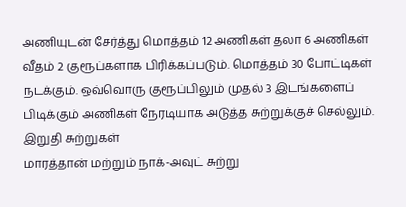அணியுடன் சேர்த்து மொத்தம் 12 அணிகள் தலா 6 அணிகள் வீதம் 2 குரூப்களாக பிரிக்கப்படும். மொத்தம் 30 போட்டிகள் நடக்கும். ஒவ்வொரு குரூப்பிலும் முதல் 3 இடங்களைப் பிடிக்கும் அணிகள் நேரடியாக அடுத்த சுற்றுக்குச் செல்லும்.
இறுதி சுற்றுகள்
மாரத்தான் மற்றும் நாக்-அவுட் சுற்று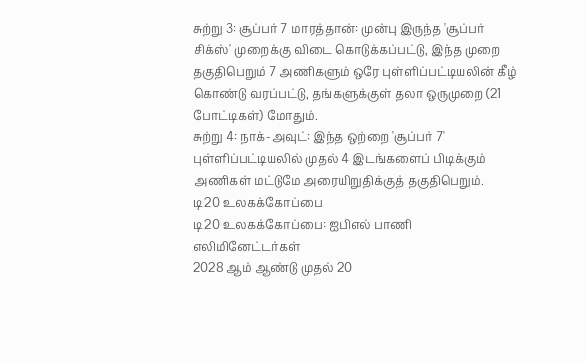சுற்று 3: சூப்பர் 7 மாரத்தான்: முன்பு இருந்த 'சூப்பர் சிக்ஸ்' முறைக்கு விடை கொடுக்கப்பட்டு, இந்த முறை தகுதிபெறும் 7 அணிகளும் ஒரே புள்ளிப்பட்டியலின் கீழ் கொண்டு வரப்பட்டு, தங்களுக்குள் தலா ஒருமுறை (21 போட்டிகள்) மோதும்.
சுற்று 4: நாக்-அவுட்: இந்த ஒற்றை 'சூப்பர் 7' புள்ளிப்பட்டியலில் முதல் 4 இடங்களைப் பிடிக்கும் அணிகள் மட்டுமே அரையிறுதிக்குத் தகுதிபெறும்.
டி20 உலகக்கோப்பை
டி20 உலகக்கோப்பை: ஐபிஎல் பாணி எலிமினேட்டர்கள்
2028 ஆம் ஆண்டு முதல் 20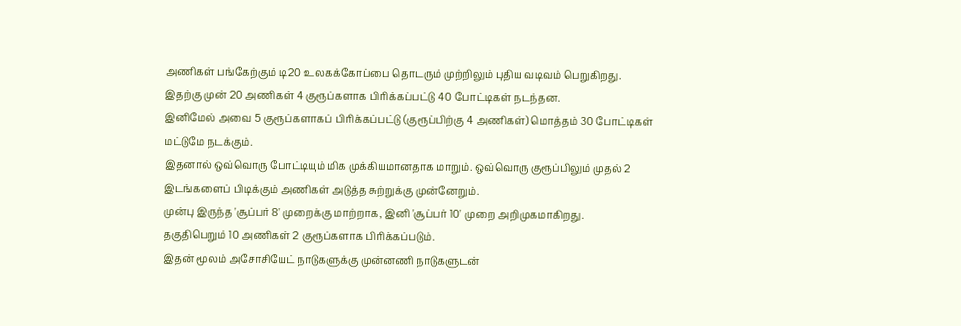அணிகள் பங்கேற்கும் டி20 உலகக்கோப்பை தொடரும் முற்றிலும் புதிய வடிவம் பெறுகிறது.
இதற்கு முன் 20 அணிகள் 4 குரூப்களாக பிரிக்கப்பட்டு 40 போட்டிகள் நடந்தன.
இனிமேல் அவை 5 குரூப்களாகப் பிரிக்கப்பட்டு (குரூப்பிற்கு 4 அணிகள்) மொத்தம் 30 போட்டிகள் மட்டுமே நடக்கும்.
இதனால் ஒவ்வொரு போட்டியும் மிக முக்கியமானதாக மாறும். ஒவ்வொரு குரூப்பிலும் முதல் 2 இடங்களைப் பிடிக்கும் அணிகள் அடுத்த சுற்றுக்கு முன்னேறும்.
முன்பு இருந்த 'சூப்பர் 8' முறைக்கு மாற்றாக, இனி 'சூப்பர் 10' முறை அறிமுகமாகிறது.
தகுதிபெறும் 10 அணிகள் 2 குரூப்களாக பிரிக்கப்படும்.
இதன் மூலம் அசோசியேட் நாடுகளுக்கு முன்னணி நாடுகளுடன்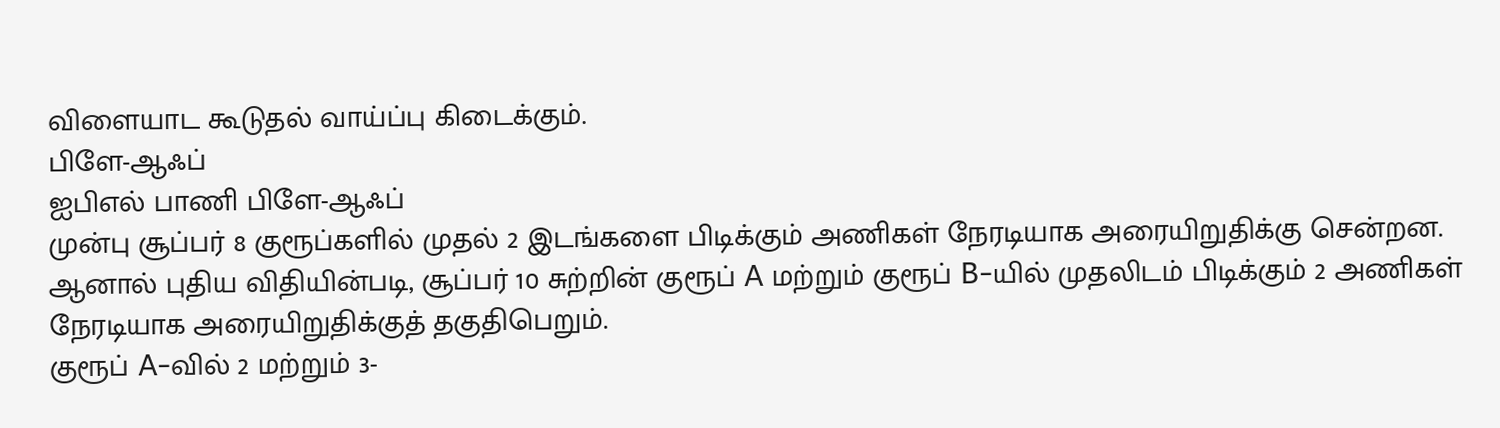விளையாட கூடுதல் வாய்ப்பு கிடைக்கும்.
பிளே-ஆஃப்
ஐபிஎல் பாணி பிளே-ஆஃப்
முன்பு சூப்பர் 8 குரூப்களில் முதல் 2 இடங்களை பிடிக்கும் அணிகள் நேரடியாக அரையிறுதிக்கு சென்றன.
ஆனால் புதிய விதியின்படி, சூப்பர் 10 சுற்றின் குரூப் A மற்றும் குரூப் B-யில் முதலிடம் பிடிக்கும் 2 அணிகள் நேரடியாக அரையிறுதிக்குத் தகுதிபெறும்.
குரூப் A-வில் 2 மற்றும் 3-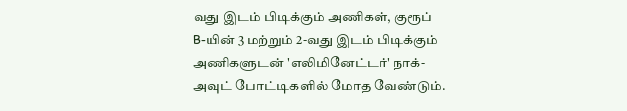வது இடம் பிடிக்கும் அணிகள், குரூப் B-யின் 3 மற்றும் 2-வது இடம் பிடிக்கும் அணிகளுடன் 'எலிமினேட்டர்' நாக்-அவுட் போட்டிகளில் மோத வேண்டும்.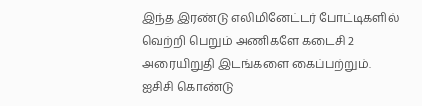இந்த இரண்டு எலிமினேட்டர் போட்டிகளில் வெற்றி பெறும் அணிகளே கடைசி 2 அரையிறுதி இடங்களை கைப்பற்றும்.
ஐசிசி கொண்டு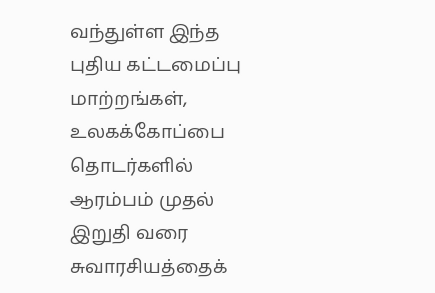வந்துள்ள இந்த புதிய கட்டமைப்பு மாற்றங்கள், உலகக்கோப்பை தொடர்களில் ஆரம்பம் முதல் இறுதி வரை சுவாரசியத்தைக்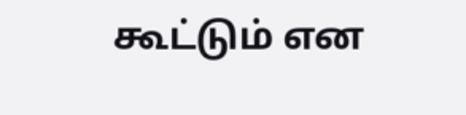கூட்டும் என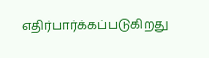எதிர்பார்க்கப்படுகிறது